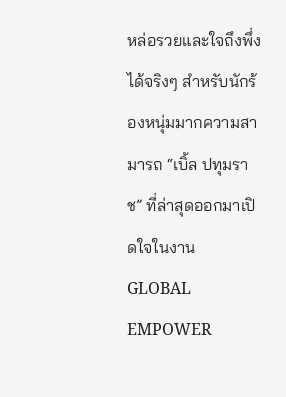หล่อรวยและใจถึงพึ่งได้จริงๆ สำหรับนักร้องหนุ่มมากความสามารถ “เบิ้ล ปทุมราช” ที่ล่าสุดออกมาเปิดใจในงาน GLOBAL EMPOWER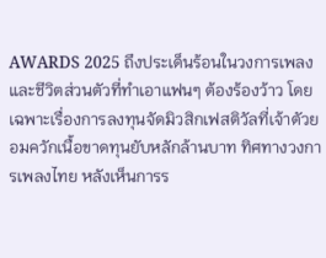AWARDS 2025 ถึงประเด็นร้อนในวงการเพลงและชีวิตส่วนตัวที่ทำเอาแฟนๆ ต้องร้องว้าว โดยเฉพาะเรื่องการลงทุนจัดมิวสิกเฟสติวัลที่เจ้าตัวยอมควักเนื้อขาดทุนยับหลักล้านบาท ทิศทางวงการเพลงไทย หลังเห็นการร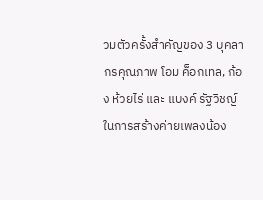วมตัวครั้งสำคัญของ 3 บุคลากรคุณภาพ โอม ค็อกเทล, ก้อง ห้วยไร่ และ แบงค์ รัฐวิชญ์ ในการสร้างค่ายเพลงน้อง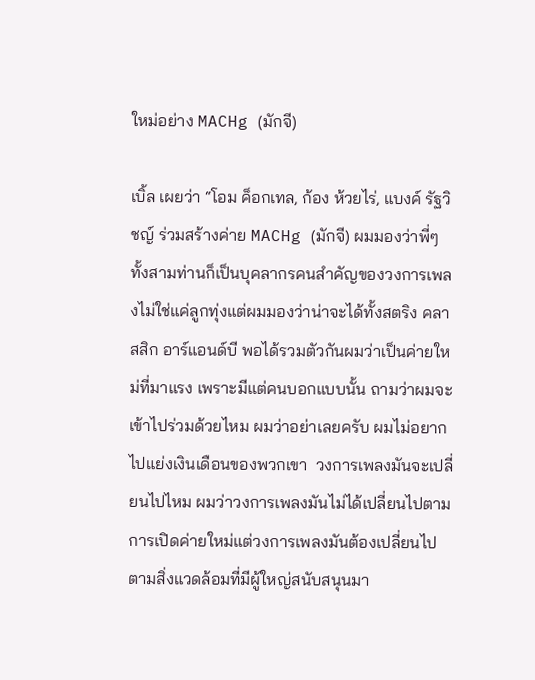ใหม่อย่าง MACHg (มักจี)

เบิ้ล เผยว่า “โอม ค็อกเทล, ก้อง ห้วยไร่, แบงค์ รัฐวิชญ์ ร่วมสร้างค่าย MACHg (มักจี) ผมมองว่าพี่ๆ ทั้งสามท่านก็เป็นบุคลากรคนสำคัญของวงการเพลงไม่ใช่แค่ลูกทุ่งแต่ผมมองว่าน่าจะได้ทั้งสตริง คลาสสิก อาร์แอนด์บี พอได้รวมตัวกันผมว่าเป็นค่ายใหม่ที่มาแรง เพราะมีแต่คนบอกแบบนั้น ถามว่าผมจะเข้าไปร่วมด้วยไหม ผมว่าอย่าเลยครับ ผมไม่อยากไปแย่งเงินเดือนของพวกเขา  วงการเพลงมันจะเปลี่ยนไปไหม ผมว่าวงการเพลงมันไม่ได้เปลี่ยนไปตามการเปิดค่ายใหม่แต่วงการเพลงมันต้องเปลี่ยนไปตามสิ่งแวดล้อมที่มีผู้ใหญ่สนับสนุนมา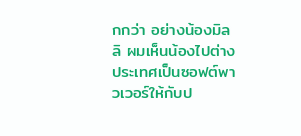กกว่า อย่างน้องมิลลิ ผมเห็นน้องไปต่างประเทศเป็นซอฟต์พาวเวอร์ให้กับป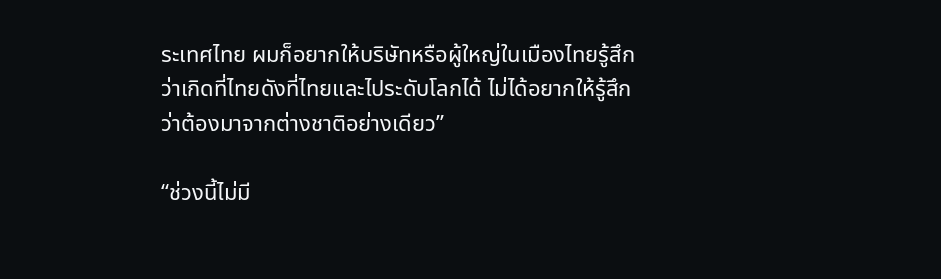ระเทศไทย ผมก็อยากให้บริษัทหรือผู้ใหญ่ในเมืองไทยรู้สึกว่าเกิดที่ไทยดังที่ไทยและไประดับโลกได้ ไม่ได้อยากให้รู้สึกว่าต้องมาจากต่างชาติอย่างเดียว”

“ช่วงนี้ไม่มี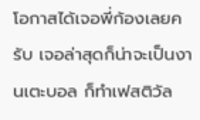โอกาสได้เจอพี่ก้องเลยครับ เจอล่าสุดก็น่าจะเป็นงานเตะบอล ก็ทำเฟสติวัล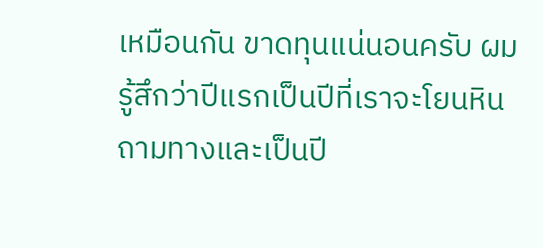เหมือนกัน ขาดทุนแน่นอนครับ ผมรู้สึกว่าปีแรกเป็นปีที่เราจะโยนหินถามทางและเป็นปี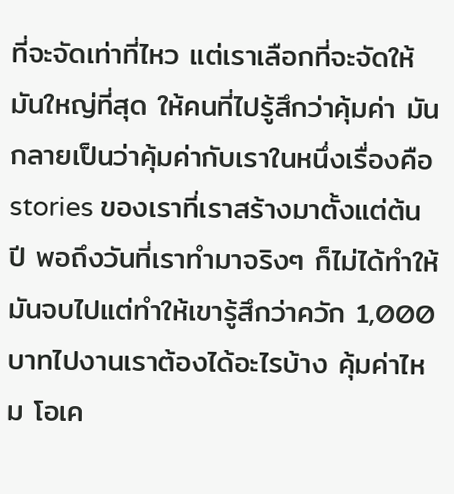ที่จะจัดเท่าที่ไหว แต่เราเลือกที่จะจัดให้มันใหญ่ที่สุด ให้คนที่ไปรู้สึกว่าคุ้มค่า มันกลายเป็นว่าคุ้มค่ากับเราในหนึ่งเรื่องคือ stories ของเราที่เราสร้างมาตั้งแต่ต้นปี พอถึงวันที่เราทำมาจริงๆ ก็ไม่ได้ทำให้มันจบไปแต่ทำให้เขารู้สึกว่าควัก 1,000 บาทไปงานเราต้องได้อะไรบ้าง คุ้มค่าไหม โอเค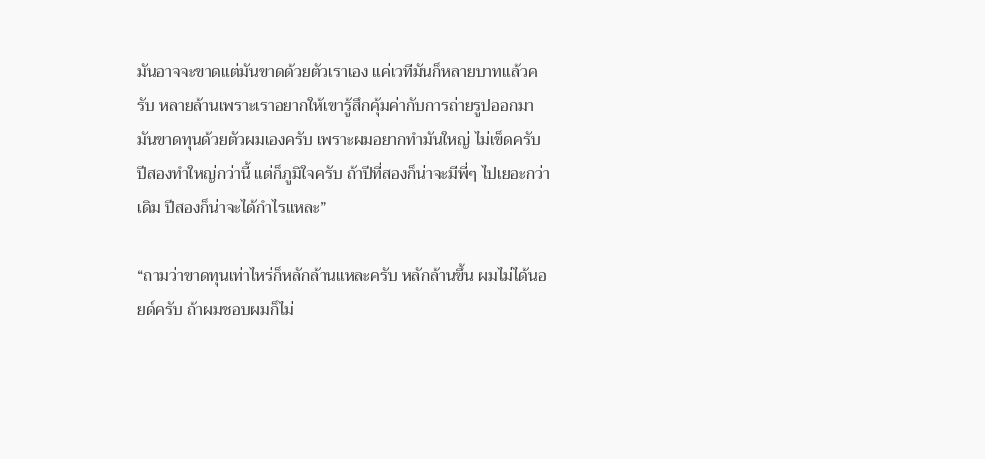มันอาจจะขาดแต่มันขาดด้วยตัวเราเอง แค่เวทีมันก็หลายบาทแล้วครับ หลายล้านเพราะเราอยากให้เขารู้สึกคุ้มค่ากับการถ่ายรูปออกมา มันขาดทุนด้วยตัวผมเองครับ เพราะผมอยากทำมันใหญ่ ไม่เข็ดครับปีสองทำใหญ่กว่านี้ แต่ก็ภูมิใจครับ ถ้าปีที่สองก็น่าจะมีพี่ๆ ไปเยอะกว่าเดิม ปีสองก็น่าจะได้กำไรแหละ”

“ถามว่าขาดทุนเท่าไหร่ก็หลักล้านแหละครับ หลักล้านขึ้น ผมไม่ได้นอยด์ครับ ถ้าผมชอบผมก็ไม่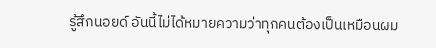รู้สึกนอยด์ อันนี้ไม่ได้หมายความว่าทุกคนต้องเป็นเหมือนผม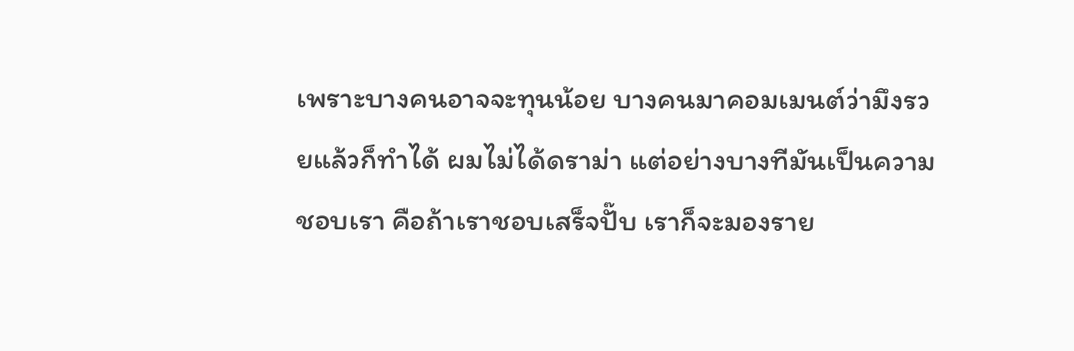เพราะบางคนอาจจะทุนน้อย บางคนมาคอมเมนต์ว่ามึงรวยแล้วก็ทำได้ ผมไม่ได้ดราม่า แต่อย่างบางทีมันเป็นความชอบเรา คือถ้าเราชอบเสร็จปั๊บ เราก็จะมองราย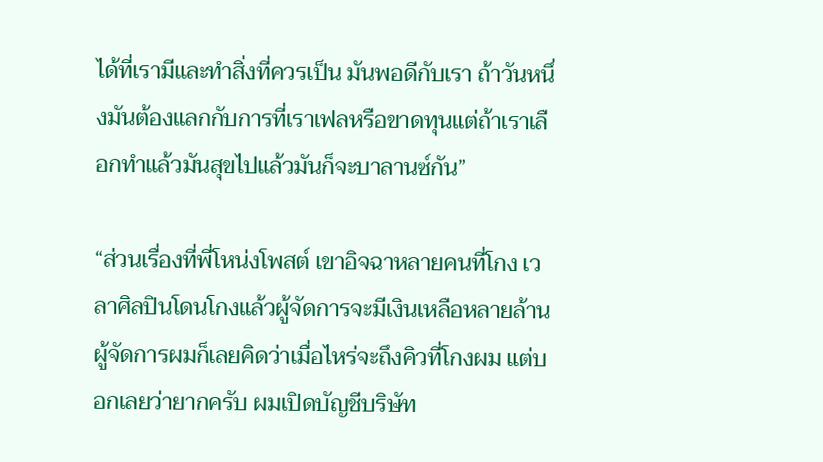ได้ที่เรามีและทำสิ่งที่ควรเป็น มันพอดีกับเรา ถ้าวันหนึ่งมันต้องแลกกับการที่เราเฟลหรือขาดทุนแต่ถ้าเราเลือกทำแล้วมันสุขไปแล้วมันก็จะบาลานซ์กัน”

“ส่วนเรื่องที่พี่โหน่งโพสต์ เขาอิจฉาหลายคนที่โกง เวลาศิลปินโดนโกงแล้วผู้จัดการจะมีเงินเหลือหลายล้าน ผู้จัดการผมก็เลยคิดว่าเมื่อไหร่จะถึงคิวที่โกงผม แต่บอกเลยว่ายากครับ ผมเปิดบัญชีบริษัท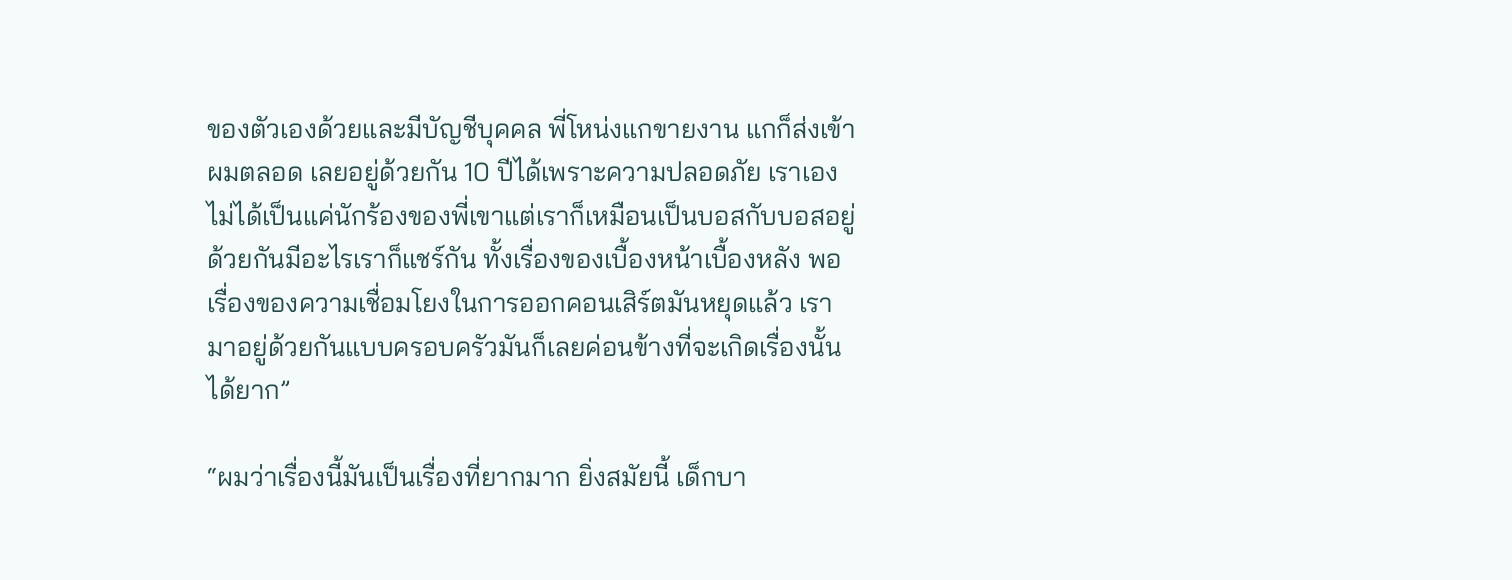ของตัวเองด้วยและมีบัญชีบุคคล พี่โหน่งแกขายงาน แกก็ส่งเข้าผมตลอด เลยอยู่ด้วยกัน 10 ปีได้เพราะความปลอดภัย เราเองไม่ได้เป็นแค่นักร้องของพี่เขาแต่เราก็เหมือนเป็นบอสกับบอสอยู่ด้วยกันมีอะไรเราก็แชร์กัน ทั้งเรื่องของเบื้องหน้าเบื้องหลัง พอเรื่องของความเชื่อมโยงในการออกคอนเสิร์ตมันหยุดแล้ว เรามาอยู่ด้วยกันแบบครอบครัวมันก็เลยค่อนข้างที่จะเกิดเรื่องนั้นได้ยาก”

“ผมว่าเรื่องนี้มันเป็นเรื่องที่ยากมาก ยิ่งสมัยนี้ เด็กบา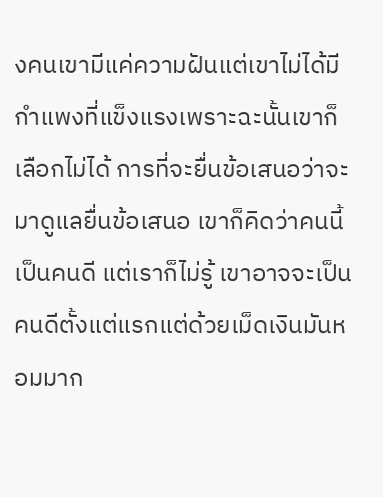งคนเขามีแค่ความฝันแต่เขาไม่ได้มีกำแพงที่แข็งแรงเพราะฉะนั้นเขาก็เลือกไม่ได้ การที่จะยื่นข้อเสนอว่าจะมาดูแลยื่นข้อเสนอ เขาก็คิดว่าคนนี้เป็นคนดี แต่เราก็ไม่รู้ เขาอาจจะเป็นคนดีตั้งแต่แรกแต่ด้วยเม็ดเงินมันหอมมาก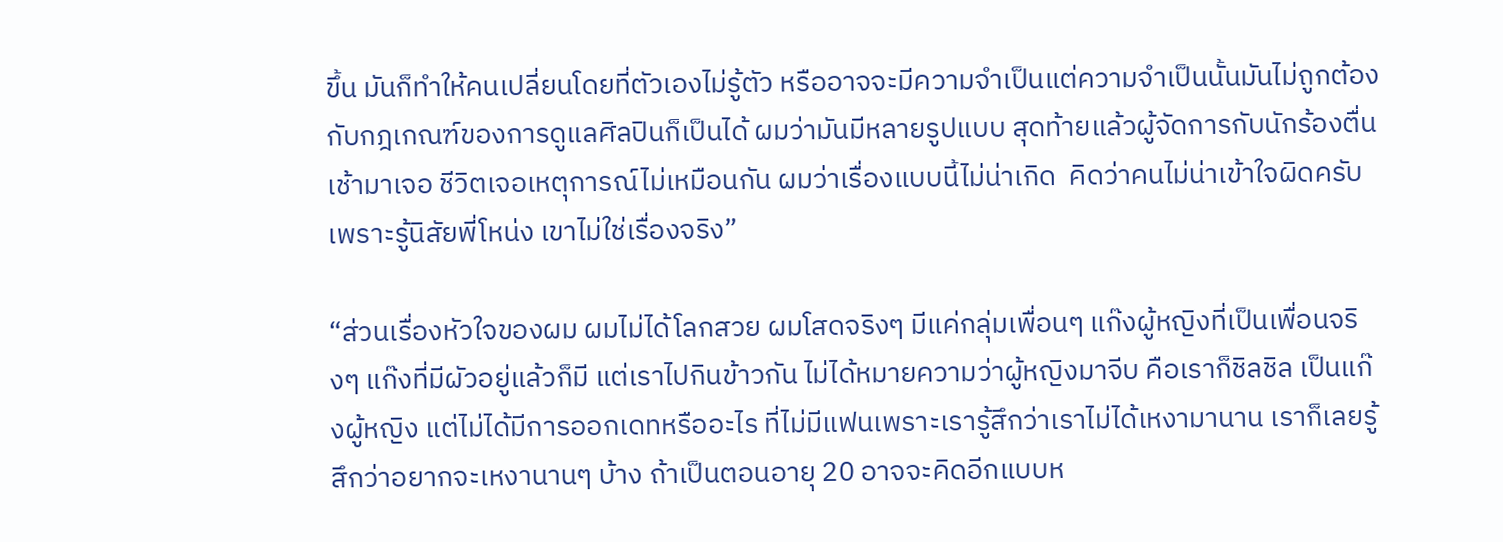ขึ้น มันก็ทำให้คนเปลี่ยนโดยที่ตัวเองไม่รู้ตัว หรืออาจจะมีความจำเป็นแต่ความจำเป็นนั้นมันไม่ถูกต้องกับกฎเกณฑ์ของการดูแลศิลปินก็เป็นได้ ผมว่ามันมีหลายรูปแบบ สุดท้ายแล้วผู้จัดการกับนักร้องตื่นเช้ามาเจอ ชีวิตเจอเหตุการณ์ไม่เหมือนกัน ผมว่าเรื่องแบบนี้ไม่น่าเกิด  คิดว่าคนไม่น่าเข้าใจผิดครับเพราะรู้นิสัยพี่โหน่ง เขาไม่ใช่เรื่องจริง”

“ส่วนเรื่องหัวใจของผม ผมไม่ได้โลกสวย ผมโสดจริงๆ มีแค่กลุ่มเพื่อนๆ แก๊งผู้หญิงที่เป็นเพื่อนจริงๆ แก๊งที่มีผัวอยู่แล้วก็มี แต่เราไปกินข้าวกัน ไม่ได้หมายความว่าผู้หญิงมาจีบ คือเราก็ชิลชิล เป็นแก๊งผู้หญิง แต่ไม่ได้มีการออกเดทหรืออะไร ที่ไม่มีแฟนเพราะเรารู้สึกว่าเราไม่ได้เหงามานาน เราก็เลยรู้สึกว่าอยากจะเหงานานๆ บ้าง ถ้าเป็นตอนอายุ 20 อาจจะคิดอีกแบบห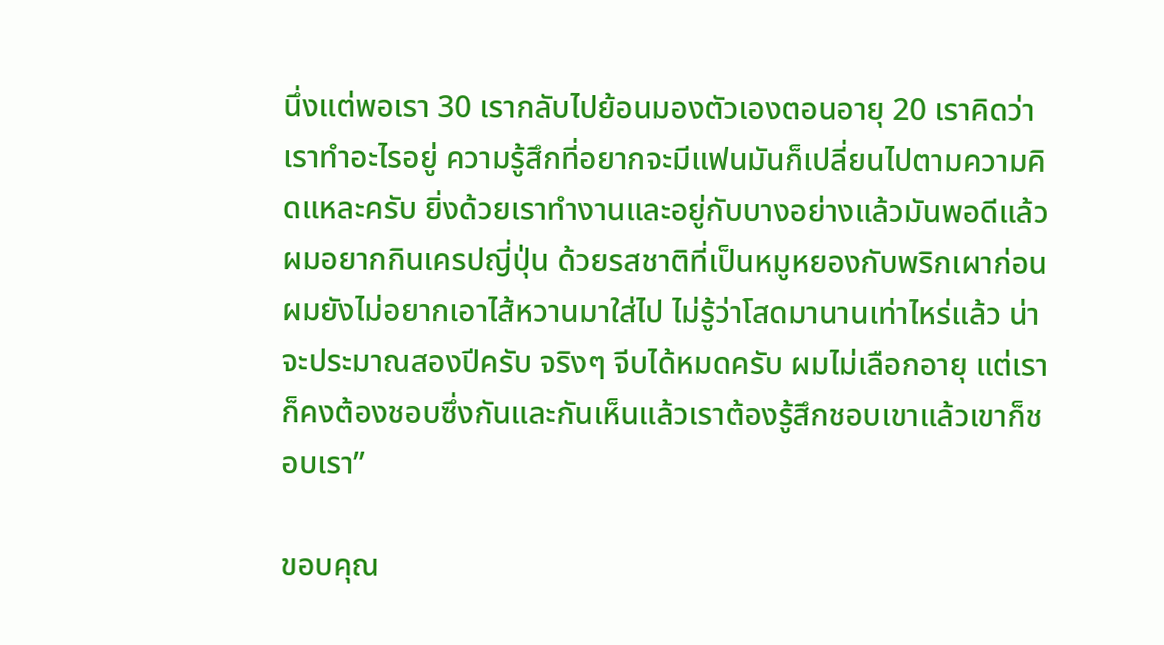นึ่งแต่พอเรา 30 เรากลับไปย้อนมองตัวเองตอนอายุ 20 เราคิดว่าเราทำอะไรอยู่ ความรู้สึกที่อยากจะมีแฟนมันก็เปลี่ยนไปตามความคิดแหละครับ ยิ่งด้วยเราทำงานและอยู่กับบางอย่างแล้วมันพอดีแล้ว ผมอยากกินเครปญี่ปุ่น ด้วยรสชาติที่เป็นหมูหยองกับพริกเผาก่อน ผมยังไม่อยากเอาไส้หวานมาใส่ไป ไม่รู้ว่าโสดมานานเท่าไหร่แล้ว น่าจะประมาณสองปีครับ จริงๆ จีบได้หมดครับ ผมไม่เลือกอายุ แต่เราก็คงต้องชอบซึ่งกันและกันเห็นแล้วเราต้องรู้สึกชอบเขาแล้วเขาก็ชอบเรา”

ขอบคุณ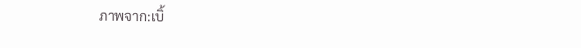ภาพจาก:เบิ้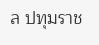ล ปทุมราช